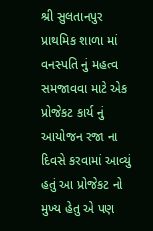શ્રી સુલતાનપુર પ્રાથમિક શાળા માં વનસ્પતિ નું મહત્વ સમજાવવા માટે એક પ્રોજેકટ કાર્ય નું આયોજન રજા ના દિવસે કરવામાં આવ્યું હતું આ પ્રોજેકટ નો મુખ્ય હેતુ એ પણ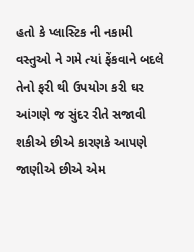હતો કે પ્લાસ્ટિક ની નકામી વસ્તુઓ ને ગમે ત્યાં ફેંકવાને બદલે તેનો ફરી થી ઉપયોગ કરી ઘર આંગણે જ સુંદર રીતે સજાવી શકીએ છીએ કારણકે આપણે જાણીએ છીએ એમ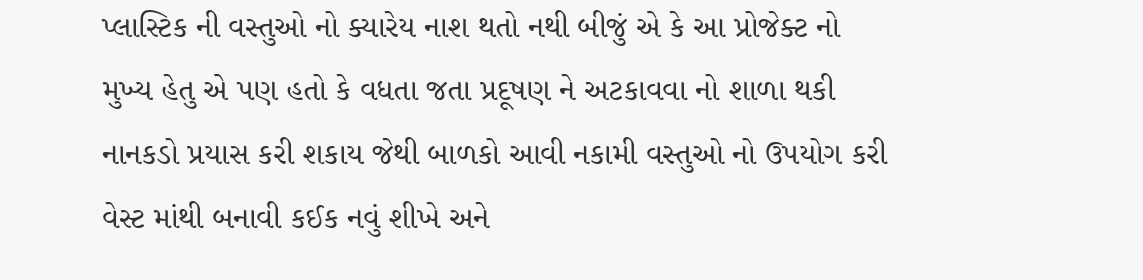પ્લાસ્ટિક ની વસ્તુઓ નો ક્યારેય નાશ થતો નથી બીજું એ કે આ પ્રોજેક્ટ નો મુખ્ય હેતુ એ પણ હતો કે વધતા જતા પ્રદૂષણ ને અટકાવવા નો શાળા થકી નાનકડો પ્રયાસ કરી શકાય જેથી બાળકો આવી નકામી વસ્તુઓ નો ઉપયોગ કરી વેસ્ટ માંથી બનાવી કઈક નવું શીખે અને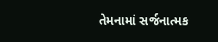તેમનામાં સર્જનાત્મક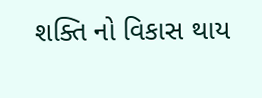શક્તિ નો વિકાસ થાય